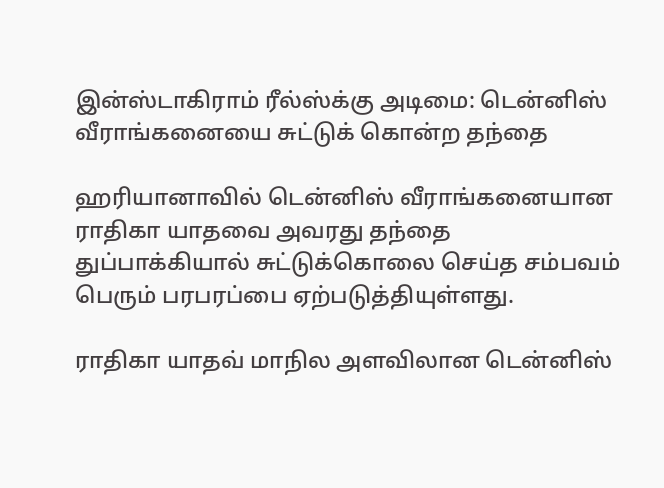இன்ஸ்டாகிராம் ரீல்ஸ்க்கு அடிமை: டென்னிஸ் வீராங்கனையை சுட்டுக் கொன்ற தந்தை

ஹரியானாவில் டென்னிஸ் வீராங்கனையான ராதிகா யாதவை அவரது தந்தை துப்பாக்கியால் சுட்டுக்கொலை செய்த சம்பவம் பெரும் பரபரப்பை ஏற்படுத்தியுள்ளது.

ராதிகா யாதவ் மாநில அளவிலான டென்னிஸ்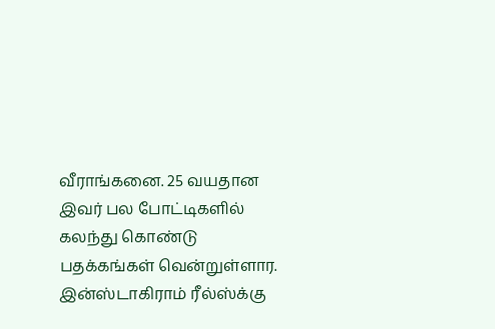வீராங்கனை. 25 வயதான இவர் பல போட்டிகளில் கலந்து கொண்டு பதக்கங்கள் வென்றுள்ளார. இன்ஸ்டாகிராம் ரீல்ஸ்க்கு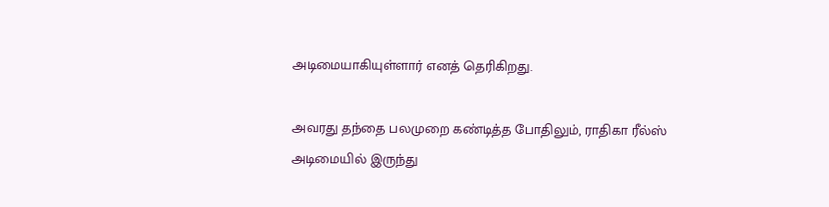அடிமையாகியுள்ளார் எனத் தெரிகிறது.

அவரது தந்தை பலமுறை கண்டித்த போதிலும், ராதிகா ரீல்ஸ் அடிமையில் இருந்து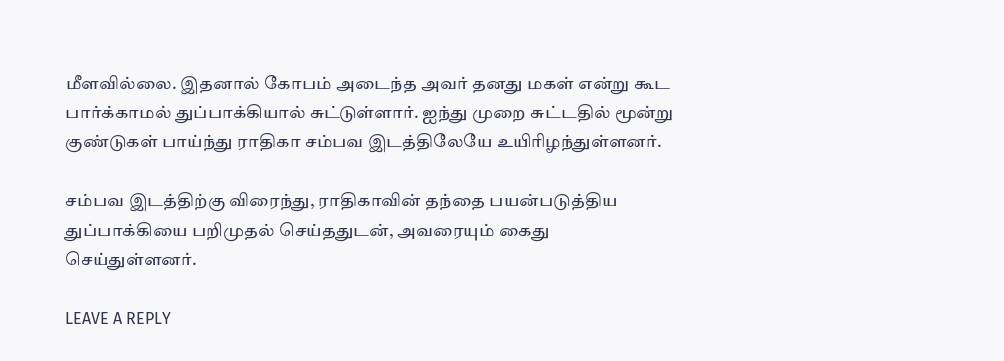மீளவில்லை. இதனால் கோபம் அடைந்த அவர் தனது மகள் என்று கூட பார்க்காமல் துப்பாக்கியால் சுட்டுள்ளார். ஐந்து முறை சுட்டதில் மூன்று குண்டுகள் பாய்ந்து ராதிகா சம்பவ இடத்திலேயே உயிரிழந்துள்ளனர்.

சம்பவ இடத்திற்கு விரைந்து, ராதிகாவின் தந்தை பயன்படுத்திய துப்பாக்கியை பறிமுதல் செய்ததுடன், அவரையும் கைது செய்துள்ளனர்.

LEAVE A REPLY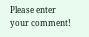Please enter your comment!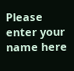Please enter your name here